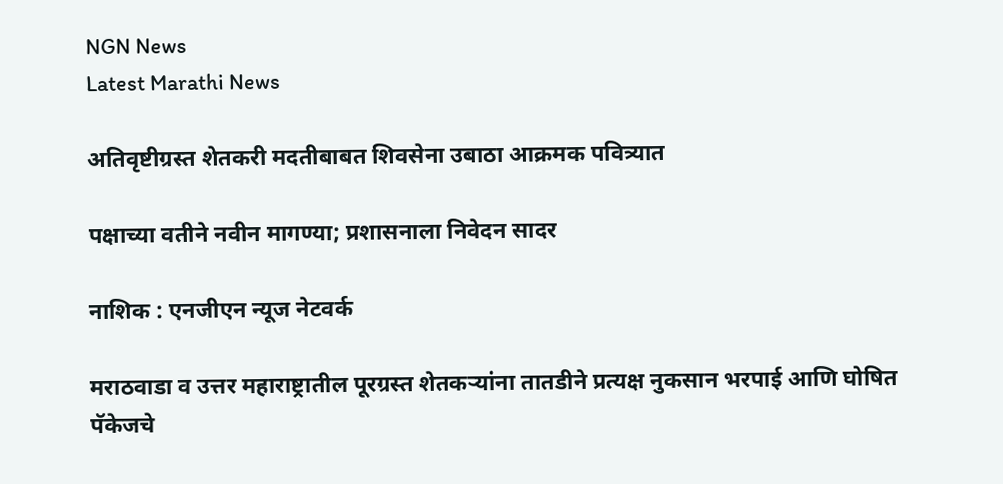NGN News
Latest Marathi News

अतिवृष्टीग्रस्त शेतकरी मदतीबाबत शिवसेना उबाठा आक्रमक पवित्र्यात

पक्षाच्या वतीने नवीन मागण्या; प्रशासनाला निवेदन सादर

नाशिक : एनजीएन न्यूज नेटवर्क

मराठवाडा व उत्तर महाराष्ट्रातील पूरग्रस्त शेतकऱ्यांना तातडीने प्रत्यक्ष नुकसान भरपाई आणि घोषित पॅकेजचे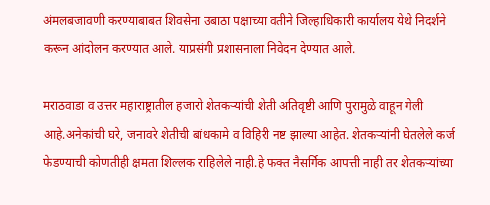अंमलबजावणी करण्याबाबत शिवसेना उबाठा पक्षाच्या वतीने जिल्हाधिकारी कार्यालय येथे निदर्शने करून आंदोलन करण्यात आले. याप्रसंगी प्रशासनाला निवेदन देण्यात आले.

मराठवाडा व उत्तर महाराष्ट्रातील हजारो शेतकऱ्यांची शेती अतिवृष्टी आणि पुरामुळे वाहून गेली आहे.अनेकांची घरे, जनावरे शेतीची बांधकामे व विहिरी नष्ट झाल्या आहेत. शेतकऱ्यांनी घेतलेले कर्ज फेडण्याची कोणतीही क्षमता शिल्लक राहिलेले नाही.हे फक्त नैसर्गिक आपत्ती नाही तर शेतकऱ्यांच्या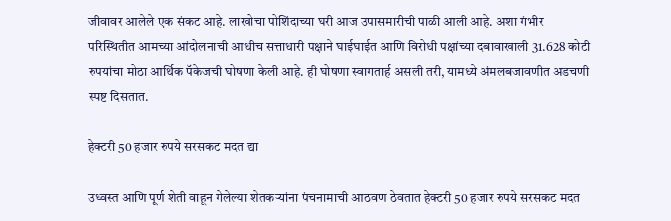जीवावर आलेले एक संकट आहे. लाखोचा पोशिंदाच्या घरी आज उपासमारीची पाळी आली आहे. अशा गंभीर परिस्थितीत आमच्या आंदोलनाची आधीच सत्ताधारी पक्षाने घाईघाईत आणि विरोधी पक्षांच्या दबावाखाली 31.628 कोटी रुपयांचा मोठा आर्थिक पॅकेजची घोषणा केली आहे. ही घोषणा स्वागतार्ह असली तरी, यामध्ये अंमलबजावणीत अडचणी स्पष्ट दिसतात.

हेक्टरी 50 हजार रुपये सरसकट मदत द्या

उध्वस्त आणि पूर्ण शेती वाहून गेलेल्या शेतकऱ्यांना पंचनामाची आठवण ठेवतात हेक्टरी 50 हजार रुपये सरसकट मदत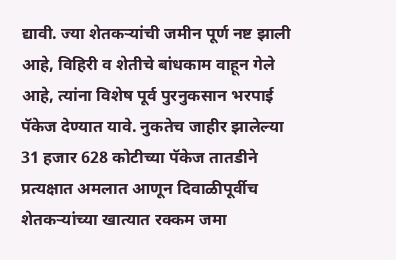द्यावी. ज्या शेतकऱ्यांची जमीन पूर्ण नष्ट झाली आहे, विहिरी व शेतीचे बांधकाम वाहून गेले आहे, त्यांना विशेष पूर्व पुरनुकसान भरपाई पॅकेज देण्यात यावे. नुकतेच जाहीर झालेल्या 31 हजार 628 कोटीच्या पॅकेज तातडीने प्रत्यक्षात अमलात आणून दिवाळीपूर्वीच शेतकऱ्यांच्या खात्यात रक्कम जमा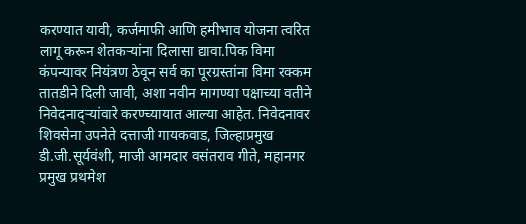करण्यात यावी, कर्जमाफी आणि हमीभाव योजना त्वरित लागू करून शेतकऱ्यांना दिलासा द्यावा.पिक विमा कंपन्यावर नियंत्रण ठेवून सर्व का पूरग्रस्तांना विमा रक्कम तातडीने दिली जावी, अशा नवीन मागण्या पक्षाच्या वतीने निवेदनाद्ऱ्यांवारे करण्च्यायात आल्या आहेत. निवेदनावर शिवसेना उपनेते दत्ताजी गायकवाड, जिल्हाप्रमुख डी.जी.सूर्यवंशी, माजी आमदार वसंतराव गीते, महानगर प्रमुख प्रथमेश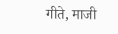गीते, माजी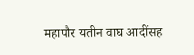महापौर यतीन वाघ आदींसह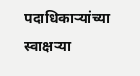पदाधिकाऱ्यांच्या स्वाक्षऱ्या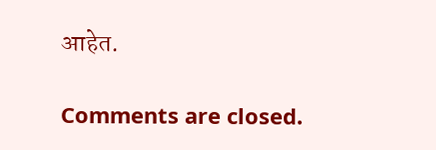आहेत.

Comments are closed.